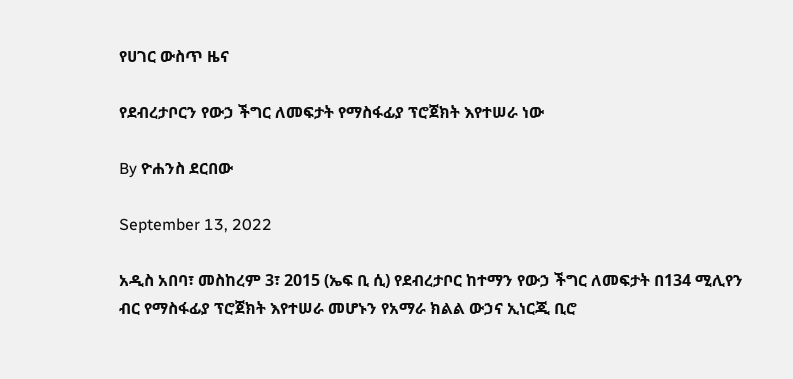የሀገር ውስጥ ዜና

የደብረታቦርን የውኃ ችግር ለመፍታት የማስፋፊያ ፕሮጀክት እየተሠራ ነው

By ዮሐንስ ደርበው

September 13, 2022

አዲስ አበባ፣ መስከረም 3፣ 2015 (ኤፍ ቢ ሲ) የደብረታቦር ከተማን የውኃ ችግር ለመፍታት በ134 ሚሊየን ብር የማስፋፊያ ፕሮጀክት እየተሠራ መሆኑን የአማራ ክልል ውኃና ኢነርጂ ቢሮ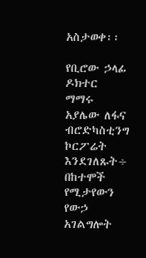አስታወቀ፡፡

የቢሮው ኃላፊ ዶክተር ማማሩ አያሌው ለፋና ብሮድካስቲንግ ኮርፖሬት እንደገለጹት÷ በከተሞች የሚታየውን የውኃ አገልግሎት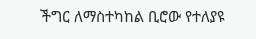ችግር ለማስተካከል ቢሮው የተለያዩ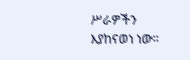ሥራዎችን እያከናወነ ነው።